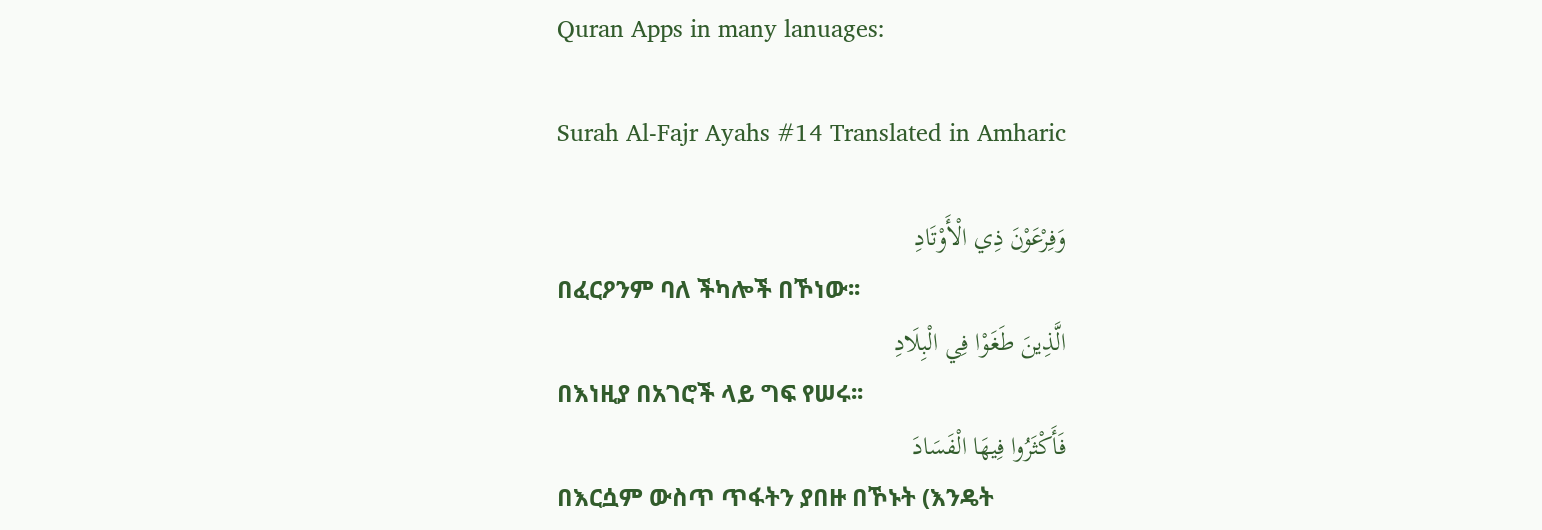Quran Apps in many lanuages:

Surah Al-Fajr Ayahs #14 Translated in Amharic

وَفِرْعَوْنَ ذِي الْأَوْتَادِ
በፈርዖንም ባለ ችካሎች በኾነው፡፡
الَّذِينَ طَغَوْا فِي الْبِلَادِ
በእነዚያ በአገሮች ላይ ግፍ የሠሩ፡፡
فَأَكْثَرُوا فِيهَا الْفَسَادَ
በእርሷም ውስጥ ጥፋትን ያበዙ በኾኑት (እንዴት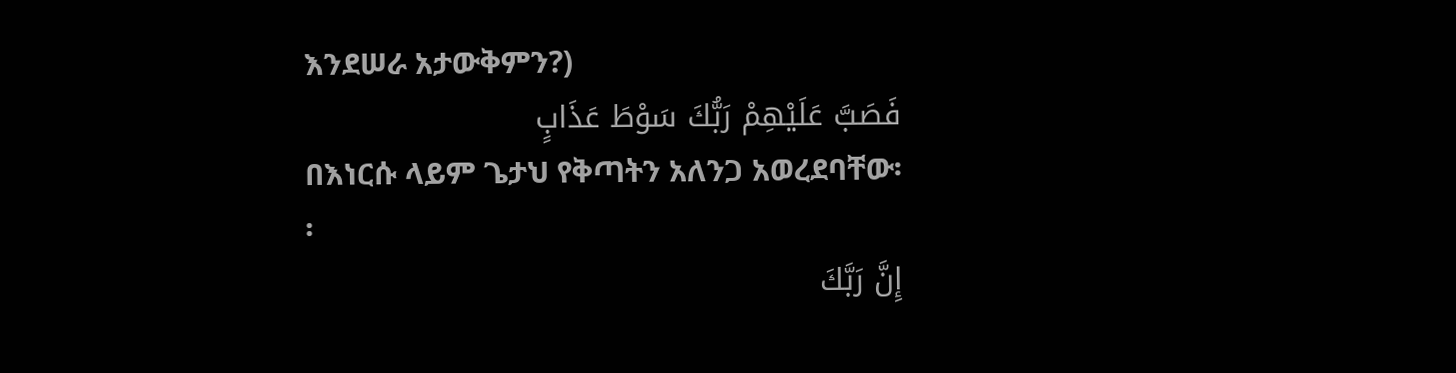እንደሠራ አታውቅምን?)
فَصَبَّ عَلَيْهِمْ رَبُّكَ سَوْطَ عَذَابٍ
በእነርሱ ላይም ጌታህ የቅጣትን አለንጋ አወረደባቸው፡፡
إِنَّ رَبَّكَ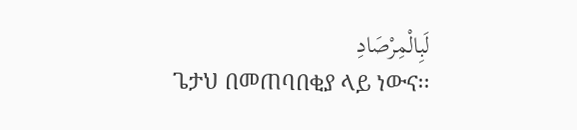لَبِالْمِرْصَادِ
ጌታህ በመጠባበቂያ ላይ ነውና፡፡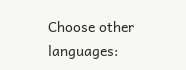Choose other languages: